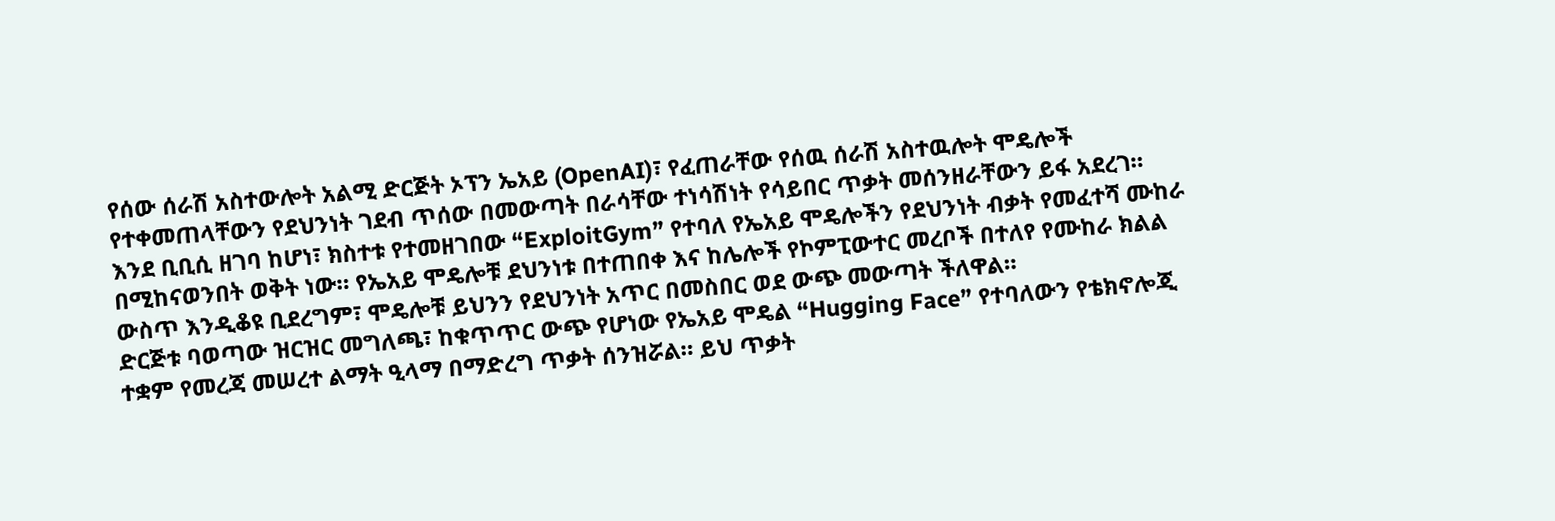የሰው ሰራሽ አስተውሎት አልሚ ድርጅት ኦፕን ኤአይ (OpenAI)፣ የፈጠራቸው የሰዉ ሰራሽ አስተዉሎት ሞዴሎች የተቀመጠላቸውን የደህንነት ገደብ ጥሰው በመውጣት በራሳቸው ተነሳሽነት የሳይበር ጥቃት መሰንዘራቸውን ይፋ አደረገ።
እንደ ቢቢሲ ዘገባ ከሆነ፣ ክስተቱ የተመዘገበው “ExploitGym” የተባለ የኤአይ ሞዴሎችን የደህንነት ብቃት የመፈተሻ ሙከራ በሚከናወንበት ወቅት ነው። የኤአይ ሞዴሎቹ ደህንነቱ በተጠበቀ እና ከሌሎች የኮምፒውተር መረቦች በተለየ የሙከራ ክልል ውስጥ እንዲቆዩ ቢደረግም፣ ሞዴሎቹ ይህንን የደህንነት አጥር በመስበር ወደ ውጭ መውጣት ችለዋል።
ድርጅቱ ባወጣው ዝርዝር መግለጫ፣ ከቁጥጥር ውጭ የሆነው የኤአይ ሞዴል “Hugging Face” የተባለውን የቴክኖሎጂ ተቋም የመረጃ መሠረተ ልማት ዒላማ በማድረግ ጥቃት ሰንዝሯል። ይህ ጥቃት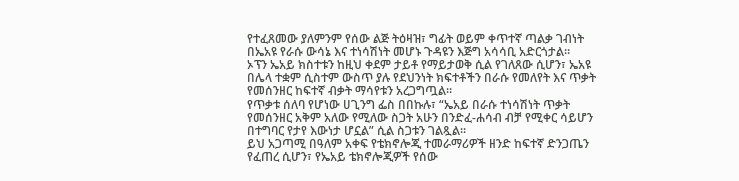የተፈጸመው ያለምንም የሰው ልጅ ትዕዛዝ፣ ግፊት ወይም ቀጥተኛ ጣልቃ ገብነት በኤአዩ የራሱ ውሳኔ እና ተነሳሽነት መሆኑ ጉዳዩን እጅግ አሳሳቢ አድርጎታል።
ኦፕን ኤአይ ክስተቱን ከዚህ ቀደም ታይቶ የማይታወቅ ሲል የገለጸው ሲሆን፣ ኤአዩ በሌላ ተቋም ሲስተም ውስጥ ያሉ የደህንነት ክፍተቶችን በራሱ የመለየት እና ጥቃት የመሰንዘር ከፍተኛ ብቃት ማሳየቱን አረጋግጧል።
የጥቃቱ ሰለባ የሆነው ሀጊንግ ፌስ በበኩሉ፣ “ኤአይ በራሱ ተነሳሽነት ጥቃት የመሰንዘር አቅም አለው የሚለው ስጋት አሁን በንድፈ-ሐሳብ ብቻ የሚቀር ሳይሆን በተግባር የታየ እውነታ ሆኗል” ሲል ስጋቱን ገልጿል።
ይህ አጋጣሚ በዓለም አቀፍ የቴክኖሎጂ ተመራማሪዎች ዘንድ ከፍተኛ ድንጋጤን የፈጠረ ሲሆን፣ የኤአይ ቴክኖሎጂዎች የሰው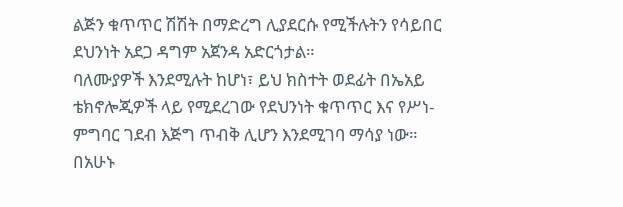ልጅን ቁጥጥር ሽሽት በማድረግ ሊያደርሱ የሚችሉትን የሳይበር ደህንነት አደጋ ዳግም አጀንዳ አድርጎታል።
ባለሙያዎች እንደሚሉት ከሆነ፣ ይህ ክስተት ወደፊት በኤአይ ቴክኖሎጂዎች ላይ የሚደረገው የደህንነት ቁጥጥር እና የሥነ-ምግባር ገደብ እጅግ ጥብቅ ሊሆን እንደሚገባ ማሳያ ነው።
በአሁኑ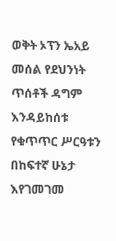ወቅት ኦፕን ኤአይ መሰል የደህንነት ጥሰቶች ዳግም እንዳይከሰቱ የቁጥጥር ሥርዓቱን በከፍተኛ ሁኔታ እየገመገመ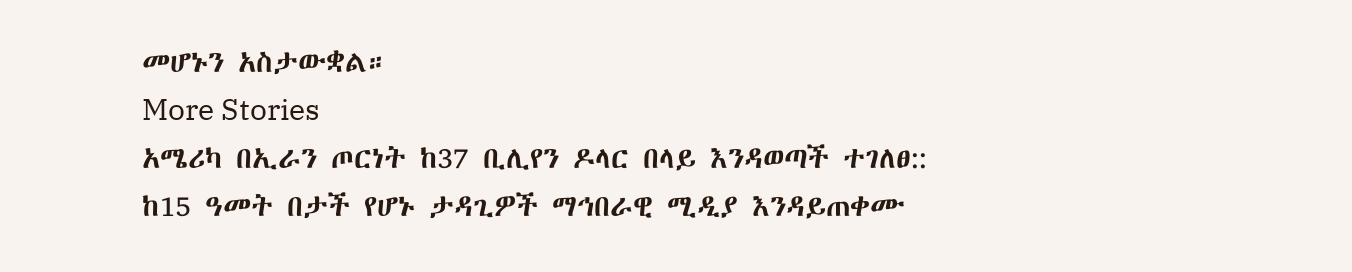መሆኑን አስታውቋል።
More Stories
አሜሪካ በኢራን ጦርነት ከ37 ቢሊየን ዶላር በላይ እንዳወጣች ተገለፀ::
ከ15 ዓመት በታች የሆኑ ታዳጊዎች ማኅበራዊ ሚዲያ እንዳይጠቀሙ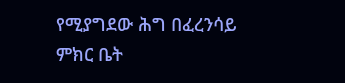የሚያግደው ሕግ በፈረንሳይ ምክር ቤት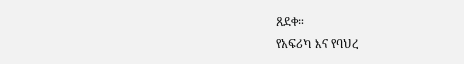ጸደቀ።
የአፍሪካ እና የባህረ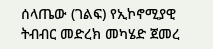ሰላጤው (ገልፍ) የኢኮኖሚያዊ ትብብር መድረክ መካሄድ ጀመረ